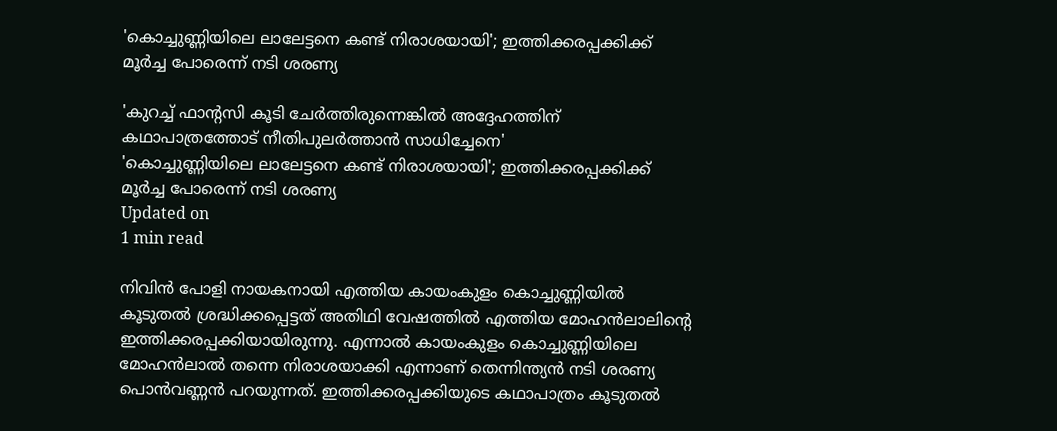'കൊച്ചുണ്ണിയിലെ ലാലേട്ടനെ കണ്ട് നിരാശയായി'; ഇത്തിക്കരപ്പക്കിക്ക് മൂര്‍ച്ച പോരെന്ന് നടി ശരണ്യ

'കുറച്ച് ഫാന്റസി കൂടി ചേര്‍ത്തിരുന്നെങ്കില്‍ അദ്ദേഹത്തിന് കഥാപാത്രത്തോട് നീതിപുലര്‍ത്താന്‍ സാധിച്ചേനെ'
'കൊച്ചുണ്ണിയിലെ ലാലേട്ടനെ കണ്ട് നിരാശയായി'; ഇത്തിക്കരപ്പക്കിക്ക് മൂര്‍ച്ച പോരെന്ന് നടി ശരണ്യ
Updated on
1 min read

നിവിന്‍ പോളി നായകനായി എത്തിയ കായംകുളം കൊച്ചുണ്ണിയില്‍ കൂടുതല്‍ ശ്രദ്ധിക്കപ്പെട്ടത് അതിഥി വേഷത്തില്‍ എത്തിയ മോഹന്‍ലാലിന്റെ ഇത്തിക്കരപ്പക്കിയായിരുന്നു. എന്നാല്‍ കായംകുളം കൊച്ചുണ്ണിയിലെ മോഹന്‍ലാല്‍ തന്നെ നിരാശയാക്കി എന്നാണ് തെന്നിന്ത്യന്‍ നടി ശരണ്യ പൊന്‍വണ്ണന്‍ പറയുന്നത്. ഇത്തിക്കരപ്പക്കിയുടെ കഥാപാത്രം കൂടുതല്‍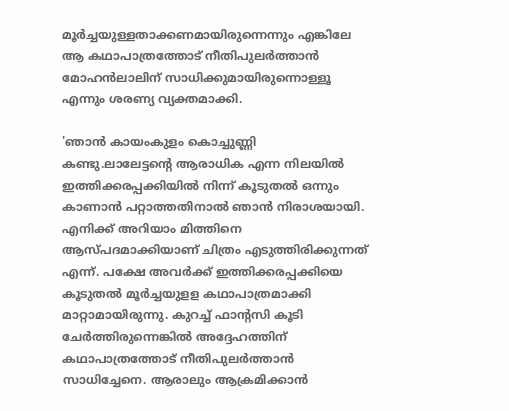മൂര്‍ച്ചയുള്ളതാക്കണമായിരുന്നെന്നും എങ്കിലേ ആ കഥാപാത്രത്തോട് നീതിപുലര്‍ത്താന്‍ മോഹന്‍ലാലിന് സാധിക്കുമായിരുന്നൊള്ളൂ എന്നും ശരണ്യ വ്യക്തമാക്കി.

'ഞാന്‍ കായംകുളം കൊച്ചുണ്ണി കണ്ടു.ലാലേട്ടന്റെ ആരാധിക എന്ന നിലയില്‍ ഇത്തിക്കരപ്പക്കിയില്‍ നിന്ന് കൂടുതല്‍ ഒന്നും കാണാന്‍ പറ്റാത്തതിനാല്‍ ഞാന്‍ നിരാശയായി. എനിക്ക് അറിയാം മിത്തിനെ ആസ്പദമാക്കിയാണ് ചിത്രം എടുത്തിരിക്കുന്നത് എന്ന്. പക്ഷേ അവര്‍ക്ക് ഇത്തിക്കരപ്പക്കിയെ കൂടുതല്‍ മൂര്‍ച്ചയുളള കഥാപാത്രമാക്കി മാറ്റാമായിരുന്നു. കുറച്ച് ഫാന്റസി കൂടി ചേര്‍ത്തിരുന്നെങ്കില്‍ അദ്ദേഹത്തിന് കഥാപാത്രത്തോട് നീതിപുലര്‍ത്താന്‍ സാധിച്ചേനെ. ആരാലും ആക്രമിക്കാന്‍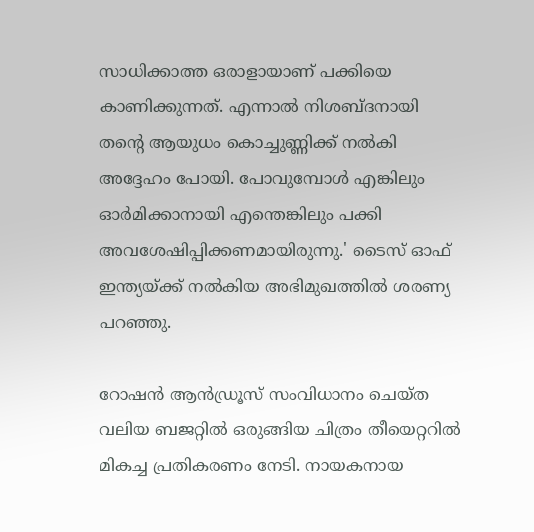സാധിക്കാത്ത ഒരാളായാണ് പക്കിയെ കാണിക്കുന്നത്. എന്നാല്‍ നിശബ്ദനായി തന്റെ ആയുധം കൊച്ചുണ്ണിക്ക് നല്‍കി അദ്ദേഹം പോയി. പോവുമ്പോള്‍ എങ്കിലും ഓര്‍മിക്കാനായി എന്തെങ്കിലും പക്കി അവശേഷിപ്പിക്കണമായിരുന്നു.' ടൈസ് ഓഫ് ഇന്ത്യയ്ക്ക് നല്‍കിയ അഭിമുഖത്തില്‍ ശരണ്യ പറഞ്ഞു.

റോഷന്‍ ആന്‍ഡ്രൂസ് സംവിധാനം ചെയ്ത വലിയ ബജറ്റില്‍ ഒരുങ്ങിയ ചിത്രം തീയെറ്ററില്‍ മികച്ച പ്രതികരണം നേടി. നായകനായ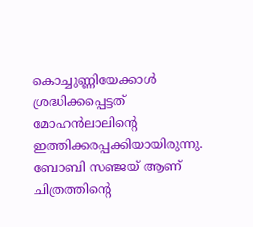കൊച്ചുണ്ണിയേക്കാള്‍ ശ്രദ്ധിക്കപ്പെട്ടത് മോഹന്‍ലാലിന്റെ ഇത്തിക്കരപ്പക്കിയായിരുന്നു. ബോബി സഞ്ജയ് ആണ് ചിത്രത്തിന്റെ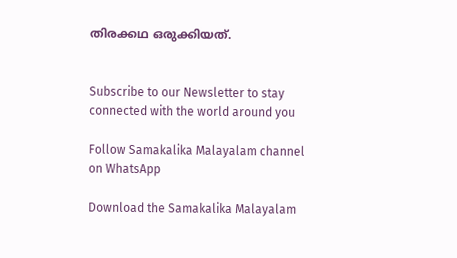തിരക്കഥ ഒരുക്കിയത്.


Subscribe to our Newsletter to stay connected with the world around you

Follow Samakalika Malayalam channel on WhatsApp

Download the Samakalika Malayalam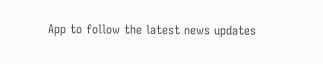App to follow the latest news updates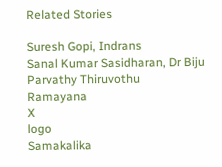Related Stories

Suresh Gopi, Indrans
Sanal Kumar Sasidharan, Dr Biju
Parvathy Thiruvothu
Ramayana
X
logo
Samakalika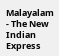Malayalam - The New Indian Express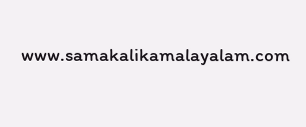www.samakalikamalayalam.com